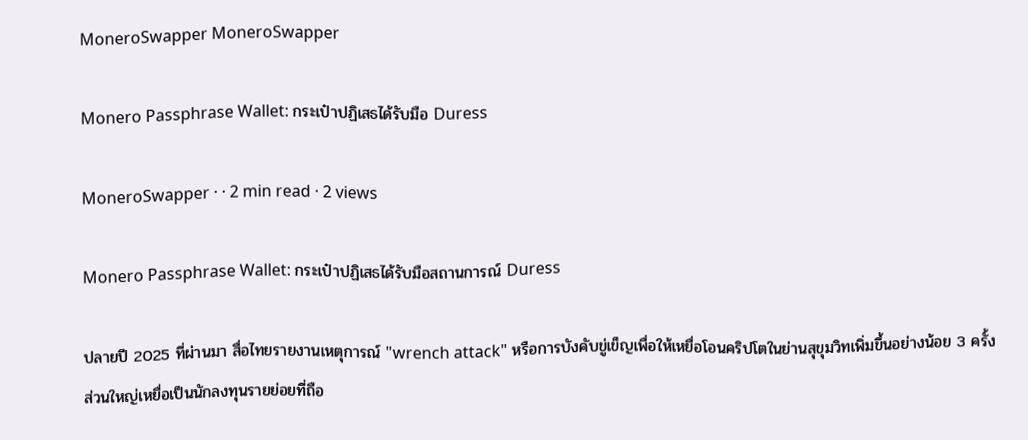MoneroSwapper MoneroSwapper

Monero Passphrase Wallet: กระเป๋าปฏิเสธได้รับมือ Duress

MoneroSwapper · · 2 min read · 2 views

Monero Passphrase Wallet: กระเป๋าปฏิเสธได้รับมือสถานการณ์ Duress

ปลายปี 2025 ที่ผ่านมา สื่อไทยรายงานเหตุการณ์ "wrench attack" หรือการบังคับขู่เข็ญเพื่อให้เหยื่อโอนคริปโตในย่านสุขุมวิทเพิ่มขึ้นอย่างน้อย 3 ครั้ง ส่วนใหญ่เหยื่อเป็นนักลงทุนรายย่อยที่ถือ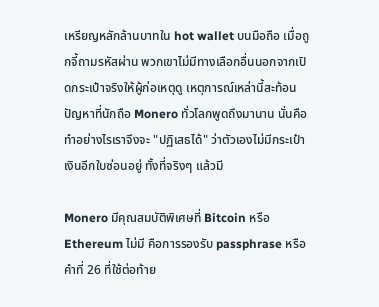เหรียญหลักล้านบาทใน hot wallet บนมือถือ เมื่อถูกจี้ถามรหัสผ่าน พวกเขาไม่มีทางเลือกอื่นนอกจากเปิดกระเป๋าจริงให้ผู้ก่อเหตุดู เหตุการณ์เหล่านี้สะท้อนปัญหาที่นักถือ Monero ทั่วโลกพูดถึงมานาน นั่นคือทำอย่างไรเราจึงจะ "ปฏิเสธได้" ว่าตัวเองไม่มีกระเป๋าเงินอีกใบซ่อนอยู่ ทั้งที่จริงๆ แล้วมี

Monero มีคุณสมบัติพิเศษที่ Bitcoin หรือ Ethereum ไม่มี คือการรองรับ passphrase หรือคำที่ 26 ที่ใช้ต่อท้าย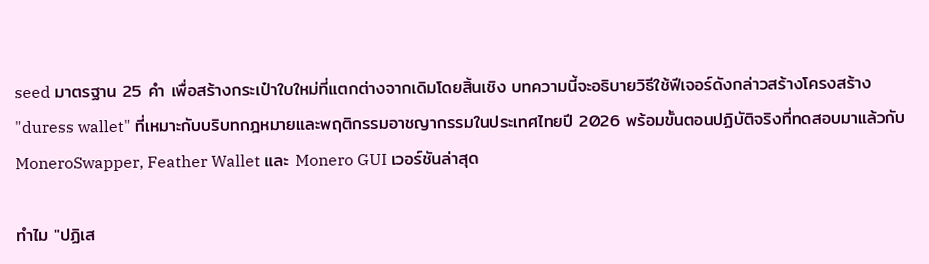seed มาตรฐาน 25 คำ เพื่อสร้างกระเป๋าใบใหม่ที่แตกต่างจากเดิมโดยสิ้นเชิง บทความนี้จะอธิบายวิธีใช้ฟีเจอร์ดังกล่าวสร้างโครงสร้าง "duress wallet" ที่เหมาะกับบริบทกฎหมายและพฤติกรรมอาชญากรรมในประเทศไทยปี 2026 พร้อมขั้นตอนปฏิบัติจริงที่ทดสอบมาแล้วกับ MoneroSwapper, Feather Wallet และ Monero GUI เวอร์ชันล่าสุด

ทำไม "ปฏิเส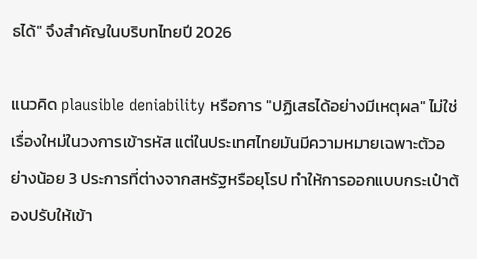ธได้" จึงสำคัญในบริบทไทยปี 2026

แนวคิด plausible deniability หรือการ "ปฏิเสธได้อย่างมีเหตุผล" ไม่ใช่เรื่องใหม่ในวงการเข้ารหัส แต่ในประเทศไทยมันมีความหมายเฉพาะตัวอย่างน้อย 3 ประการที่ต่างจากสหรัฐหรือยุโรป ทำให้การออกแบบกระเป๋าต้องปรับให้เข้า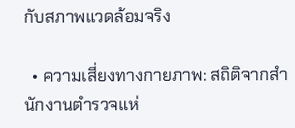กับสภาพแวดล้อมจริง

  • ความเสี่ยงทางกายภาพ: สถิติจากสำนักงานตำรวจแห่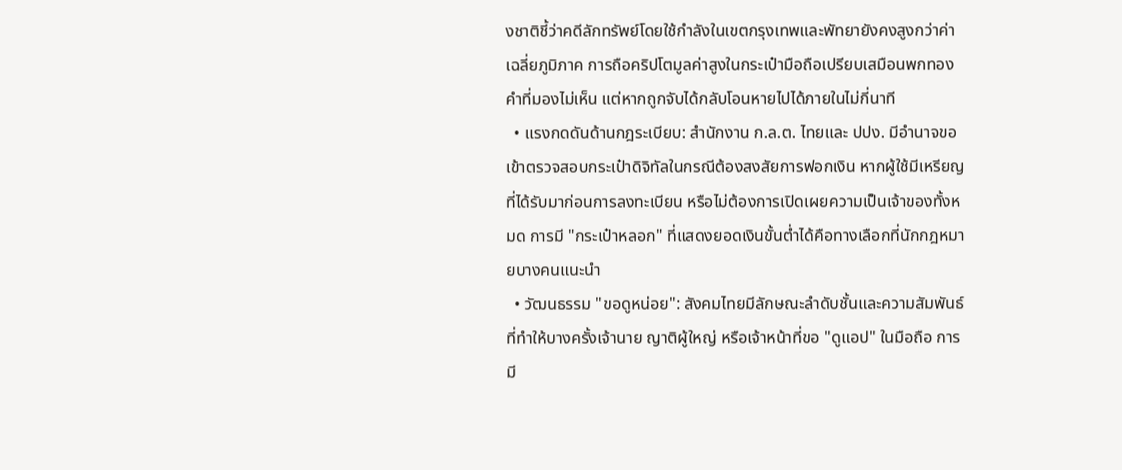งชาติชี้ว่าคดีลักทรัพย์โดยใช้กำลังในเขตกรุงเทพและพัทยายังคงสูงกว่าค่าเฉลี่ยภูมิภาค การถือคริปโตมูลค่าสูงในกระเป๋ามือถือเปรียบเสมือนพกทองคำที่มองไม่เห็น แต่หากถูกจับได้กลับโอนหายไปได้ภายในไม่กี่นาที
  • แรงกดดันด้านกฎระเบียบ: สำนักงาน ก.ล.ต. ไทยและ ปปง. มีอำนาจขอเข้าตรวจสอบกระเป๋าดิจิทัลในกรณีต้องสงสัยการฟอกเงิน หากผู้ใช้มีเหรียญที่ได้รับมาก่อนการลงทะเบียน หรือไม่ต้องการเปิดเผยความเป็นเจ้าของทั้งหมด การมี "กระเป๋าหลอก" ที่แสดงยอดเงินขั้นต่ำได้คือทางเลือกที่นักกฎหมายบางคนแนะนำ
  • วัฒนธรรม "ขอดูหน่อย": สังคมไทยมีลักษณะลำดับชั้นและความสัมพันธ์ที่ทำให้บางครั้งเจ้านาย ญาติผู้ใหญ่ หรือเจ้าหน้าที่ขอ "ดูแอป" ในมือถือ การมี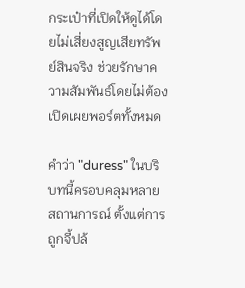กระเป๋าที่เปิดให้ดูได้โดยไม่เสี่ยงสูญเสียทรัพย์สินจริง ช่วยรักษาความสัมพันธ์โดยไม่ต้องเปิดเผยพอร์ตทั้งหมด

คำว่า "duress" ในบริบทนี้ครอบคลุมหลายสถานการณ์ ตั้งแต่การถูกจี้ปล้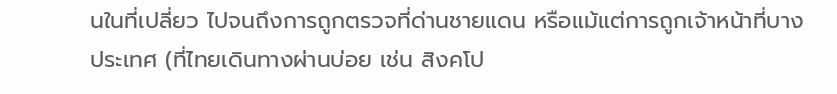นในที่เปลี่ยว ไปจนถึงการถูกตรวจที่ด่านชายแดน หรือแม้แต่การถูกเจ้าหน้าที่บางประเทศ (ที่ไทยเดินทางผ่านบ่อย เช่น สิงคโป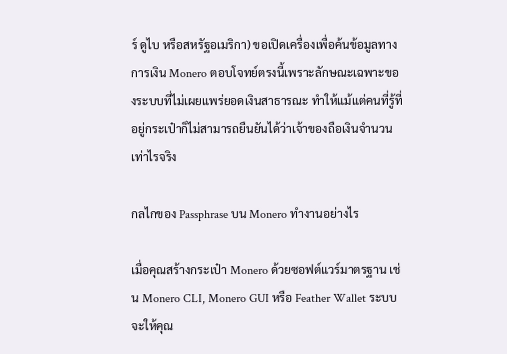ร์ ดูไบ หรือสหรัฐอเมริกา) ขอเปิดเครื่องเพื่อค้นข้อมูลทางการเงิน Monero ตอบโจทย์ตรงนี้เพราะลักษณะเฉพาะของระบบที่ไม่เผยแพร่ยอดเงินสาธารณะ ทำให้แม้แต่คนที่รู้ที่อยู่กระเป๋าก็ไม่สามารถยืนยันได้ว่าเจ้าของถือเงินจำนวนเท่าไรจริง

กลไกของ Passphrase บน Monero ทำงานอย่างไร

เมื่อคุณสร้างกระเป๋า Monero ด้วยซอฟต์แวร์มาตรฐาน เช่น Monero CLI, Monero GUI หรือ Feather Wallet ระบบจะให้คุณ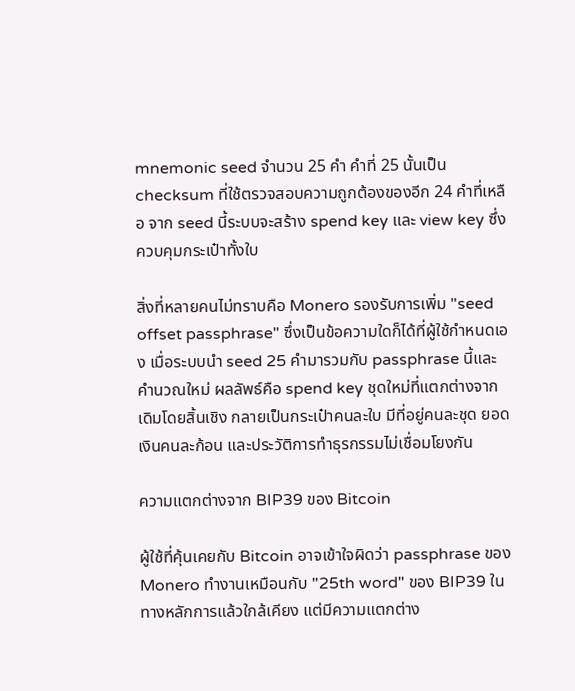mnemonic seed จำนวน 25 คำ คำที่ 25 นั้นเป็น checksum ที่ใช้ตรวจสอบความถูกต้องของอีก 24 คำที่เหลือ จาก seed นี้ระบบจะสร้าง spend key และ view key ซึ่งควบคุมกระเป๋าทั้งใบ

สิ่งที่หลายคนไม่ทราบคือ Monero รองรับการเพิ่ม "seed offset passphrase" ซึ่งเป็นข้อความใดก็ได้ที่ผู้ใช้กำหนดเอง เมื่อระบบนำ seed 25 คำมารวมกับ passphrase นี้และคำนวณใหม่ ผลลัพธ์คือ spend key ชุดใหม่ที่แตกต่างจากเดิมโดยสิ้นเชิง กลายเป็นกระเป๋าคนละใบ มีที่อยู่คนละชุด ยอดเงินคนละก้อน และประวัติการทำธุรกรรมไม่เชื่อมโยงกัน

ความแตกต่างจาก BIP39 ของ Bitcoin

ผู้ใช้ที่คุ้นเคยกับ Bitcoin อาจเข้าใจผิดว่า passphrase ของ Monero ทำงานเหมือนกับ "25th word" ของ BIP39 ในทางหลักการแล้วใกล้เคียง แต่มีความแตกต่าง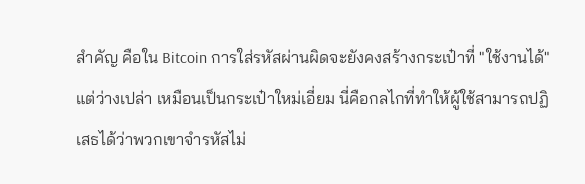สำคัญ คือใน Bitcoin การใส่รหัสผ่านผิดจะยังคงสร้างกระเป๋าที่ "ใช้งานได้" แต่ว่างเปล่า เหมือนเป็นกระเป๋าใหม่เอี่ยม นี่คือกลไกที่ทำให้ผู้ใช้สามารถปฏิเสธได้ว่าพวกเขาจำรหัสไม่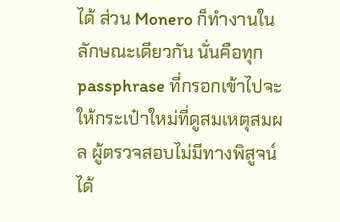ได้ ส่วน Monero ก็ทำงานในลักษณะเดียวกัน นั่นคือทุก passphrase ที่กรอกเข้าไปจะให้กระเป๋าใหม่ที่ดูสมเหตุสมผล ผู้ตรวจสอบไม่มีทางพิสูจน์ได้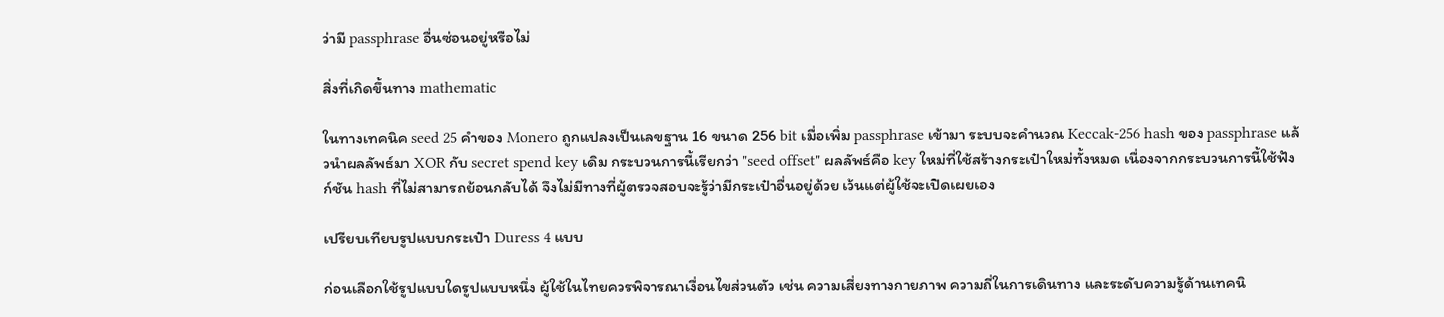ว่ามี passphrase อื่นซ่อนอยู่หรือไม่

สิ่งที่เกิดขึ้นทาง mathematic

ในทางเทคนิค seed 25 คำของ Monero ถูกแปลงเป็นเลขฐาน 16 ขนาด 256 bit เมื่อเพิ่ม passphrase เข้ามา ระบบจะคำนวณ Keccak-256 hash ของ passphrase แล้วนำผลลัพธ์มา XOR กับ secret spend key เดิม กระบวนการนี้เรียกว่า "seed offset" ผลลัพธ์คือ key ใหม่ที่ใช้สร้างกระเป๋าใหม่ทั้งหมด เนื่องจากกระบวนการนี้ใช้ฟังก์ชัน hash ที่ไม่สามารถย้อนกลับได้ จึงไม่มีทางที่ผู้ตรวจสอบจะรู้ว่ามีกระเป๋าอื่นอยู่ด้วย เว้นแต่ผู้ใช้จะเปิดเผยเอง

เปรียบเทียบรูปแบบกระเป๋า Duress 4 แบบ

ก่อนเลือกใช้รูปแบบใดรูปแบบหนึ่ง ผู้ใช้ในไทยควรพิจารณาเงื่อนไขส่วนตัว เช่น ความเสี่ยงทางกายภาพ ความถี่ในการเดินทาง และระดับความรู้ด้านเทคนิ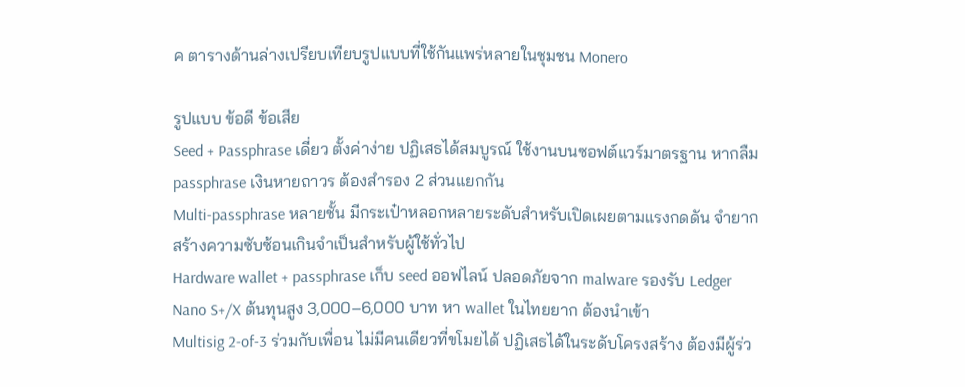ค ตารางด้านล่างเปรียบเทียบรูปแบบที่ใช้กันแพร่หลายในชุมชน Monero

รูปแบบ ข้อดี ข้อเสีย
Seed + Passphrase เดี่ยว ตั้งค่าง่าย ปฏิเสธได้สมบูรณ์ ใช้งานบนซอฟต์แวร์มาตรฐาน หากลืม passphrase เงินหายถาวร ต้องสำรอง 2 ส่วนแยกกัน
Multi-passphrase หลายชั้น มีกระเป๋าหลอกหลายระดับสำหรับเปิดเผยตามแรงกดดัน จำยาก สร้างความซับซ้อนเกินจำเป็นสำหรับผู้ใช้ทั่วไป
Hardware wallet + passphrase เก็บ seed ออฟไลน์ ปลอดภัยจาก malware รองรับ Ledger Nano S+/X ต้นทุนสูง 3,000–6,000 บาท หา wallet ในไทยยาก ต้องนำเข้า
Multisig 2-of-3 ร่วมกับเพื่อน ไม่มีคนเดียวที่ขโมยได้ ปฏิเสธได้ในระดับโครงสร้าง ต้องมีผู้ร่ว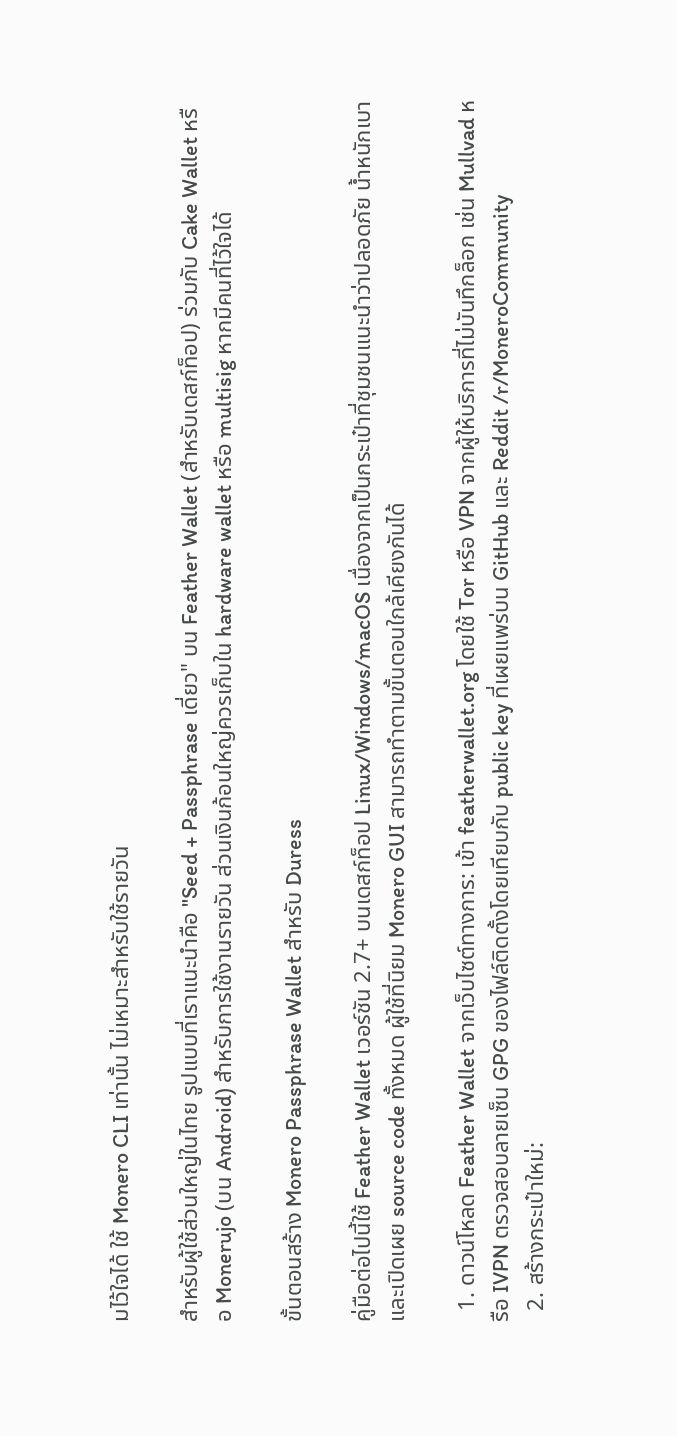มไว้ใจได้ ใช้ Monero CLI เท่านั้น ไม่เหมาะสำหรับใช้รายวัน

สำหรับผู้ใช้ส่วนใหญ่ในไทย รูปแบบที่เราแนะนำคือ "Seed + Passphrase เดี่ยว" บน Feather Wallet (สำหรับเดสก์ท็อป) ร่วมกับ Cake Wallet หรือ Monerujo (บน Android) สำหรับการใช้งานรายวัน ส่วนเงินก้อนใหญ่ควรเก็บใน hardware wallet หรือ multisig หากมีคนที่ไว้ใจได้

ขั้นตอนสร้าง Monero Passphrase Wallet สำหรับ Duress

คู่มือต่อไปนี้ใช้ Feather Wallet เวอร์ชัน 2.7+ บนเดสก์ท็อป Linux/Windows/macOS เนื่องจากเป็นกระเป๋าที่ชุมชนแนะนำว่าปลอดภัย น้ำหนักเบา และเปิดเผย source code ทั้งหมด ผู้ใช้ที่นิยม Monero GUI สามารถทำตามขั้นตอนใกล้เคียงกันได้

  1. ดาวน์โหลด Feather Wallet จากเว็บไซต์ทางการ: เข้า featherwallet.org โดยใช้ Tor หรือ VPN จากผู้ให้บริการที่ไม่บันทึกล็อก เช่น Mullvad หรือ IVPN ตรวจสอบลายเซ็น GPG ของไฟล์ติดตั้งโดยเทียบกับ public key ที่เผยแพร่บน GitHub และ Reddit /r/MoneroCommunity
  2. สร้างกระเป๋าใหม่: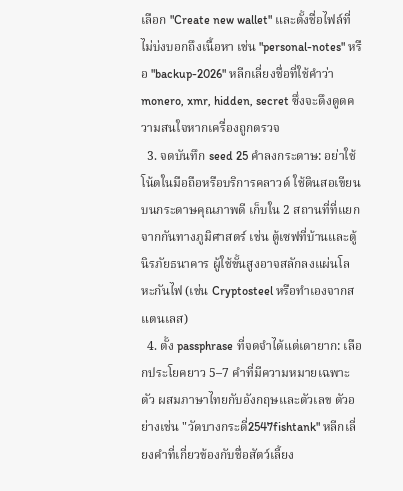เลือก "Create new wallet" และตั้งชื่อไฟล์ที่ไม่บ่งบอกถึงเนื้อหา เช่น "personal-notes" หรือ "backup-2026" หลีกเลี่ยงชื่อที่ใช้คำว่า monero, xmr, hidden, secret ซึ่งจะดึงดูดความสนใจหากเครื่องถูกตรวจ
  3. จดบันทึก seed 25 คำลงกระดาษ: อย่าใช้โน้ตในมือถือหรือบริการคลาวด์ ใช้ดินสอเขียนบนกระดาษคุณภาพดี เก็บใน 2 สถานที่ที่แยกจากกันทางภูมิศาสตร์ เช่น ตู้เซฟที่บ้านและตู้นิรภัยธนาคาร ผู้ใช้ขั้นสูงอาจสลักลงแผ่นโลหะกันไฟ (เช่น Cryptosteel หรือทำเองจากสแตนเลส)
  4. ตั้ง passphrase ที่จดจำได้แต่เดายาก: เลือกประโยคยาว 5–7 คำที่มีความหมายเฉพาะตัว ผสมภาษาไทยกับอังกฤษและตัวเลข ตัวอย่างเช่น "วัดบางกระดี่2547fishtank" หลีกเลี่ยงคำที่เกี่ยวข้องกับชื่อสัตว์เลี้ยง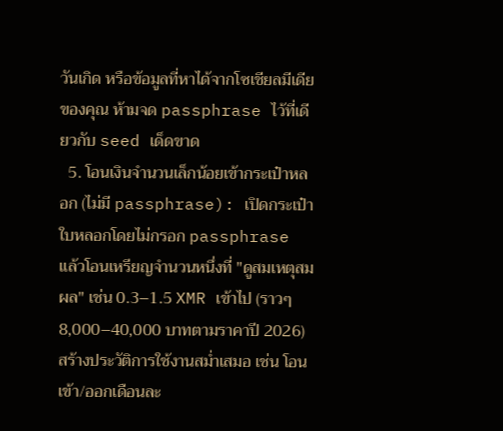วันเกิด หรือข้อมูลที่หาได้จากโซเชียลมีเดียของคุณ ห้ามจด passphrase ไว้ที่เดียวกับ seed เด็ดขาด
  5. โอนเงินจำนวนเล็กน้อยเข้ากระเป๋าหลอก (ไม่มี passphrase): เปิดกระเป๋าใบหลอกโดยไม่กรอก passphrase แล้วโอนเหรียญจำนวนหนึ่งที่ "ดูสมเหตุสมผล" เช่น 0.3–1.5 XMR เข้าไป (ราวๆ 8,000–40,000 บาทตามราคาปี 2026) สร้างประวัติการใช้งานสม่ำเสมอ เช่น โอนเข้า/ออกเดือนละ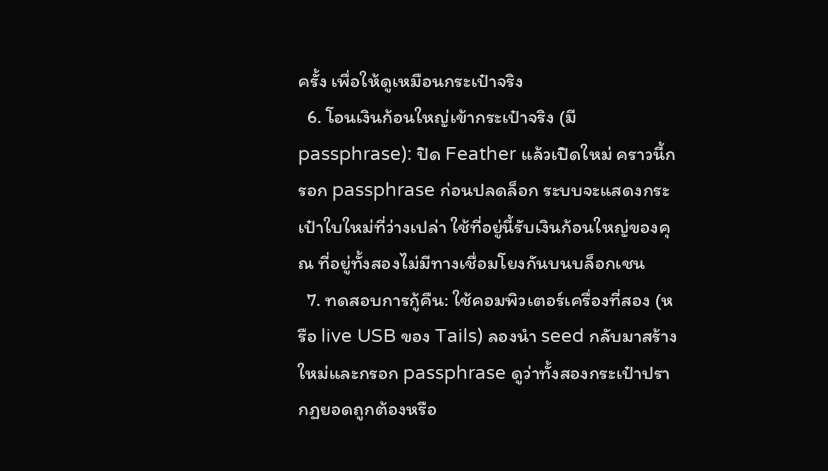ครั้ง เพื่อให้ดูเหมือนกระเป๋าจริง
  6. โอนเงินก้อนใหญ่เข้ากระเป๋าจริง (มี passphrase): ปิด Feather แล้วเปิดใหม่ คราวนี้กรอก passphrase ก่อนปลดล็อก ระบบจะแสดงกระเป๋าใบใหม่ที่ว่างเปล่า ใช้ที่อยู่นี้รับเงินก้อนใหญ่ของคุณ ที่อยู่ทั้งสองไม่มีทางเชื่อมโยงกันบนบล็อกเชน
  7. ทดสอบการกู้คืน: ใช้คอมพิวเตอร์เครื่องที่สอง (หรือ live USB ของ Tails) ลองนำ seed กลับมาสร้างใหม่และกรอก passphrase ดูว่าทั้งสองกระเป๋าปรากฏยอดถูกต้องหรือ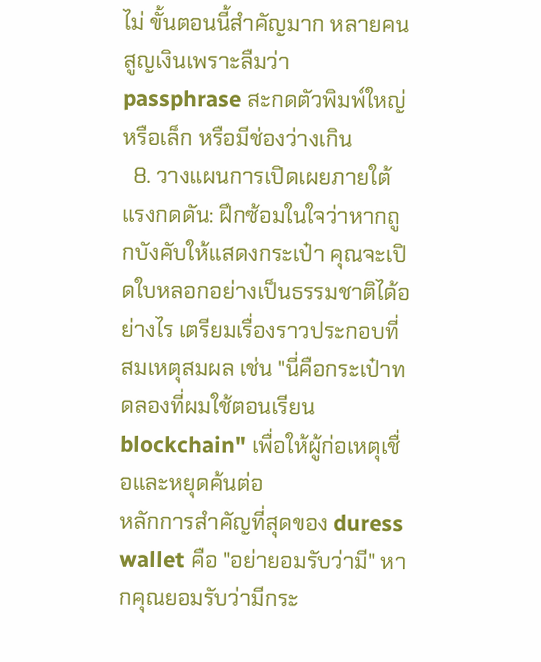ไม่ ขั้นตอนนี้สำคัญมาก หลายคนสูญเงินเพราะลืมว่า passphrase สะกดตัวพิมพ์ใหญ่หรือเล็ก หรือมีช่องว่างเกิน
  8. วางแผนการเปิดเผยภายใต้แรงกดดัน: ฝึกซ้อมในใจว่าหากถูกบังคับให้แสดงกระเป๋า คุณจะเปิดใบหลอกอย่างเป็นธรรมชาติได้อย่างไร เตรียมเรื่องราวประกอบที่สมเหตุสมผล เช่น "นี่คือกระเป๋าทดลองที่ผมใช้ตอนเรียน blockchain" เพื่อให้ผู้ก่อเหตุเชื่อและหยุดค้นต่อ
หลักการสำคัญที่สุดของ duress wallet คือ "อย่ายอมรับว่ามี" หากคุณยอมรับว่ามีกระ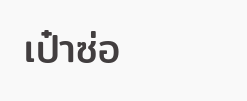เป๋าซ่อ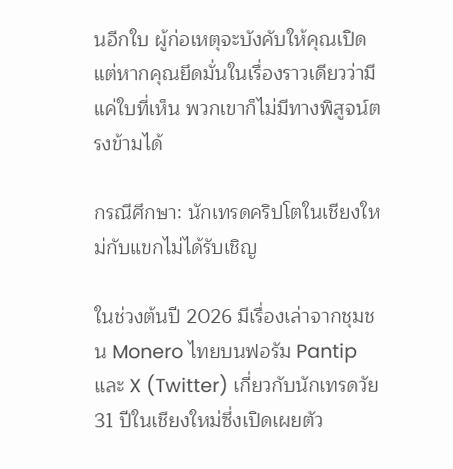นอีกใบ ผู้ก่อเหตุจะบังคับให้คุณเปิด แต่หากคุณยึดมั่นในเรื่องราวเดียวว่ามีแค่ใบที่เห็น พวกเขาก็ไม่มีทางพิสูจน์ตรงข้ามได้

กรณีศึกษา: นักเทรดคริปโตในเชียงใหม่กับแขกไม่ได้รับเชิญ

ในช่วงต้นปี 2026 มีเรื่องเล่าจากชุมชน Monero ไทยบนฟอรัม Pantip และ X (Twitter) เกี่ยวกับนักเทรดวัย 31 ปีในเชียงใหม่ซึ่งเปิดเผยตัว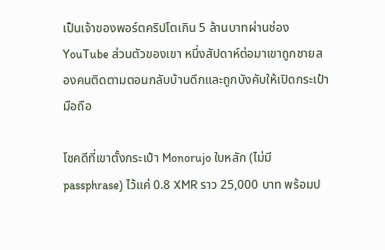เป็นเจ้าของพอร์ตคริปโตเกิน 5 ล้านบาทผ่านช่อง YouTube ส่วนตัวของเขา หนึ่งสัปดาห์ต่อมาเขาถูกชายสองคนติดตามตอนกลับบ้านดึกและถูกบังคับให้เปิดกระเป๋ามือถือ

โชคดีที่เขาตั้งกระเป๋า Monorujo ใบหลัก (ไม่มี passphrase) ไว้แค่ 0.8 XMR ราว 25,000 บาท พร้อมป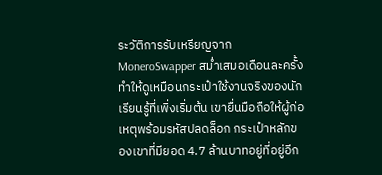ระวัติการรับเหรียญจาก MoneroSwapper สม่ำเสมอเดือนละครั้ง ทำให้ดูเหมือนกระเป๋าใช้งานจริงของนักเรียนรู้ที่เพิ่งเริ่มต้น เขายื่นมือถือให้ผู้ก่อเหตุพร้อมรหัสปลดล็อก กระเป๋าหลักของเขาที่มียอด 4.7 ล้านบาทอยู่ที่อยู่อีก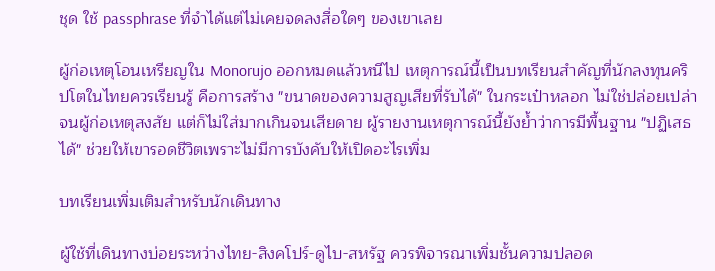ชุด ใช้ passphrase ที่จำได้แต่ไม่เคยจดลงสื่อใดๆ ของเขาเลย

ผู้ก่อเหตุโอนเหรียญใน Monorujo ออกหมดแล้วหนีไป เหตุการณ์นี้เป็นบทเรียนสำคัญที่นักลงทุนคริปโตในไทยควรเรียนรู้ คือการสร้าง "ขนาดของความสูญเสียที่รับได้" ในกระเป๋าหลอก ไม่ใช่ปล่อยเปล่าจนผู้ก่อเหตุสงสัย แต่ก็ไม่ใส่มากเกินจนเสียดาย ผู้รายงานเหตุการณ์นี้ยังย้ำว่าการมีพื้นฐาน "ปฏิเสธได้" ช่วยให้เขารอดชีวิตเพราะไม่มีการบังคับให้เปิดอะไรเพิ่ม

บทเรียนเพิ่มเติมสำหรับนักเดินทาง

ผู้ใช้ที่เดินทางบ่อยระหว่างไทย-สิงคโปร์-ดูไบ-สหรัฐ ควรพิจารณาเพิ่มชั้นความปลอด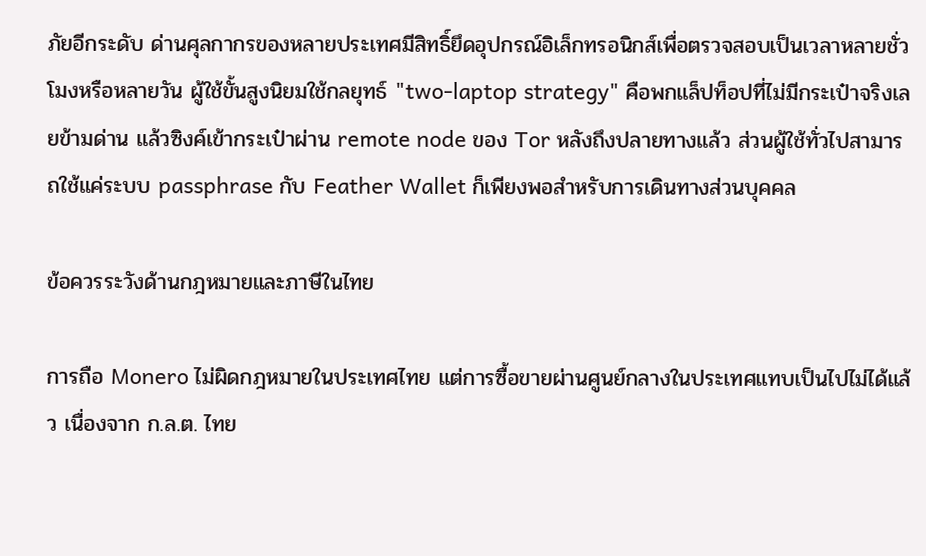ภัยอีกระดับ ด่านศุลกากรของหลายประเทศมีสิทธิ์ยึดอุปกรณ์อิเล็กทรอนิกส์เพื่อตรวจสอบเป็นเวลาหลายชั่วโมงหรือหลายวัน ผู้ใช้ขั้นสูงนิยมใช้กลยุทธ์ "two-laptop strategy" คือพกแล็ปท็อปที่ไม่มีกระเป๋าจริงเลยข้ามด่าน แล้วซิงค์เข้ากระเป๋าผ่าน remote node ของ Tor หลังถึงปลายทางแล้ว ส่วนผู้ใช้ทั่วไปสามารถใช้แค่ระบบ passphrase กับ Feather Wallet ก็เพียงพอสำหรับการเดินทางส่วนบุคคล

ข้อควรระวังด้านกฎหมายและภาษีในไทย

การถือ Monero ไม่ผิดกฎหมายในประเทศไทย แต่การซื้อขายผ่านศูนย์กลางในประเทศแทบเป็นไปไม่ได้แล้ว เนื่องจาก ก.ล.ต. ไทย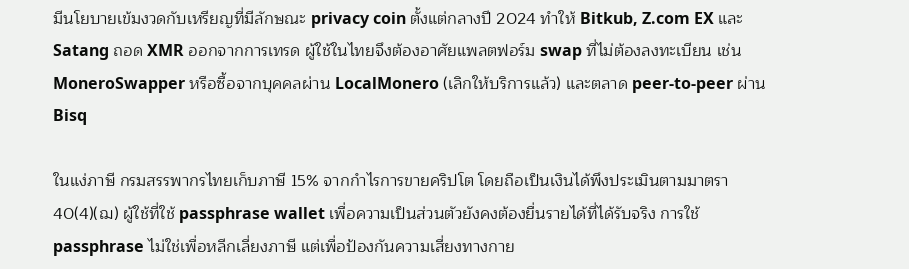มีนโยบายเข้มงวดกับเหรียญที่มีลักษณะ privacy coin ตั้งแต่กลางปี 2024 ทำให้ Bitkub, Z.com EX และ Satang ถอด XMR ออกจากการเทรด ผู้ใช้ในไทยจึงต้องอาศัยแพลตฟอร์ม swap ที่ไม่ต้องลงทะเบียน เช่น MoneroSwapper หรือซื้อจากบุคคลผ่าน LocalMonero (เลิกให้บริการแล้ว) และตลาด peer-to-peer ผ่าน Bisq

ในแง่ภาษี กรมสรรพากรไทยเก็บภาษี 15% จากกำไรการขายคริปโต โดยถือเป็นเงินได้พึงประเมินตามมาตรา 40(4)(ฌ) ผู้ใช้ที่ใช้ passphrase wallet เพื่อความเป็นส่วนตัวยังคงต้องยื่นรายได้ที่ได้รับจริง การใช้ passphrase ไม่ใช่เพื่อหลีกเลี่ยงภาษี แต่เพื่อป้องกันความเสี่ยงทางกาย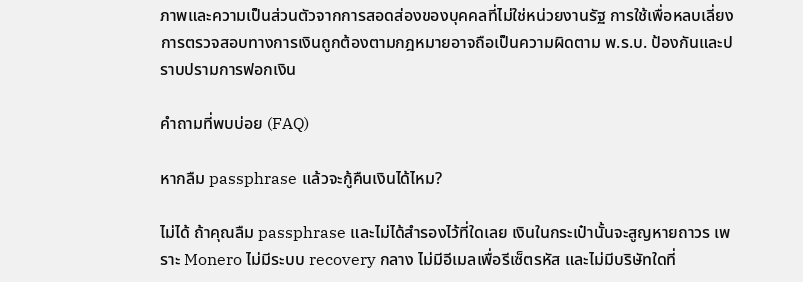ภาพและความเป็นส่วนตัวจากการสอดส่องของบุคคลที่ไม่ใช่หน่วยงานรัฐ การใช้เพื่อหลบเลี่ยงการตรวจสอบทางการเงินถูกต้องตามกฎหมายอาจถือเป็นความผิดตาม พ.ร.บ. ป้องกันและปราบปรามการฟอกเงิน

คำถามที่พบบ่อย (FAQ)

หากลืม passphrase แล้วจะกู้คืนเงินได้ไหม?

ไม่ได้ ถ้าคุณลืม passphrase และไม่ได้สำรองไว้ที่ใดเลย เงินในกระเป๋านั้นจะสูญหายถาวร เพราะ Monero ไม่มีระบบ recovery กลาง ไม่มีอีเมลเพื่อรีเซ็ตรหัส และไม่มีบริษัทใดที่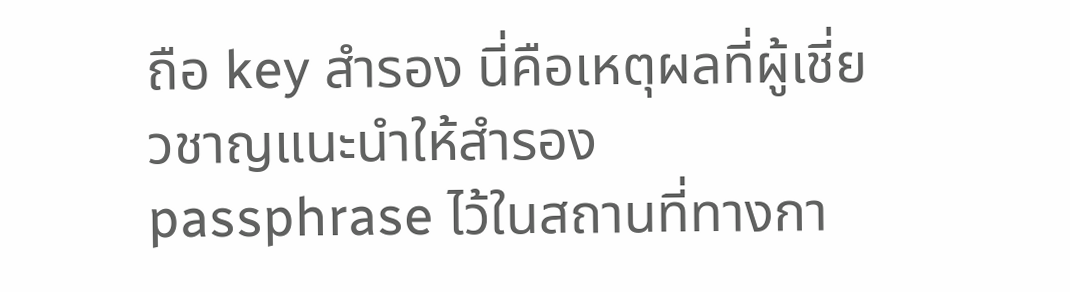ถือ key สำรอง นี่คือเหตุผลที่ผู้เชี่ยวชาญแนะนำให้สำรอง passphrase ไว้ในสถานที่ทางกา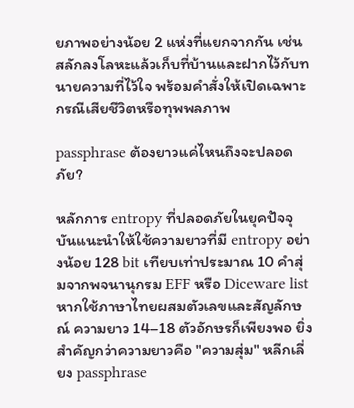ยภาพอย่างน้อย 2 แห่งที่แยกจากกัน เช่น สลักลงโลหะแล้วเก็บที่บ้านและฝากไว้กับทนายความที่ไว้ใจ พร้อมคำสั่งให้เปิดเฉพาะกรณีเสียชีวิตหรือทุพพลภาพ

passphrase ต้องยาวแค่ไหนถึงจะปลอดภัย?

หลักการ entropy ที่ปลอดภัยในยุคปัจจุบันแนะนำให้ใช้ความยาวที่มี entropy อย่างน้อย 128 bit เทียบเท่าประมาณ 10 คำสุ่มจากพจนานุกรม EFF หรือ Diceware list หากใช้ภาษาไทยผสมตัวเลขและสัญลักษณ์ ความยาว 14–18 ตัวอักษรก็เพียงพอ ยิ่งสำคัญกว่าความยาวคือ "ความสุ่ม" หลีกเลี่ยง passphrase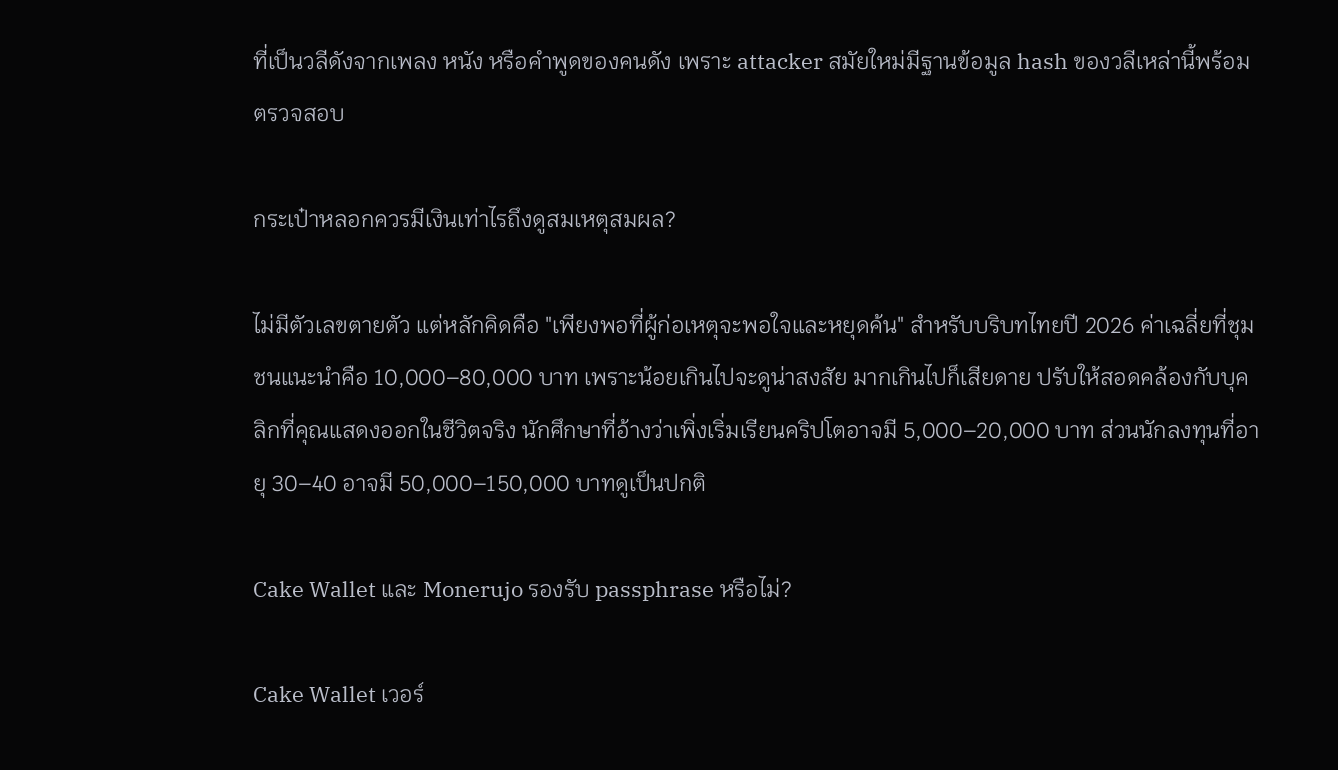ที่เป็นวลีดังจากเพลง หนัง หรือคำพูดของคนดัง เพราะ attacker สมัยใหม่มีฐานข้อมูล hash ของวลีเหล่านี้พร้อมตรวจสอบ

กระเป๋าหลอกควรมีเงินเท่าไรถึงดูสมเหตุสมผล?

ไม่มีตัวเลขตายตัว แต่หลักคิดคือ "เพียงพอที่ผู้ก่อเหตุจะพอใจและหยุดค้น" สำหรับบริบทไทยปี 2026 ค่าเฉลี่ยที่ชุมชนแนะนำคือ 10,000–80,000 บาท เพราะน้อยเกินไปจะดูน่าสงสัย มากเกินไปก็เสียดาย ปรับให้สอดคล้องกับบุคลิกที่คุณแสดงออกในชีวิตจริง นักศึกษาที่อ้างว่าเพิ่งเริ่มเรียนคริปโตอาจมี 5,000–20,000 บาท ส่วนนักลงทุนที่อายุ 30–40 อาจมี 50,000–150,000 บาทดูเป็นปกติ

Cake Wallet และ Monerujo รองรับ passphrase หรือไม่?

Cake Wallet เวอร์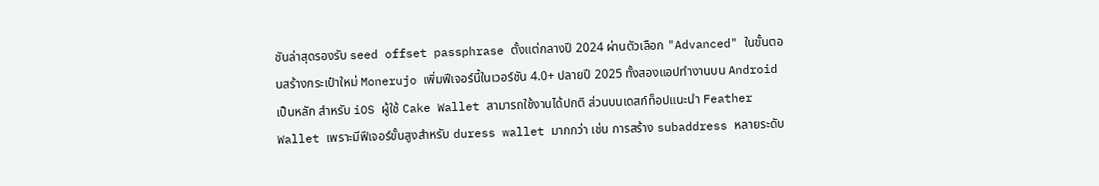ชันล่าสุดรองรับ seed offset passphrase ตั้งแต่กลางปี 2024 ผ่านตัวเลือก "Advanced" ในขั้นตอนสร้างกระเป๋าใหม่ Monerujo เพิ่มฟีเจอร์นี้ในเวอร์ชัน 4.0+ ปลายปี 2025 ทั้งสองแอปทำงานบน Android เป็นหลัก สำหรับ iOS ผู้ใช้ Cake Wallet สามารถใช้งานได้ปกติ ส่วนบนเดสก์ท็อปแนะนำ Feather Wallet เพราะมีฟีเจอร์ขั้นสูงสำหรับ duress wallet มากกว่า เช่น การสร้าง subaddress หลายระดับ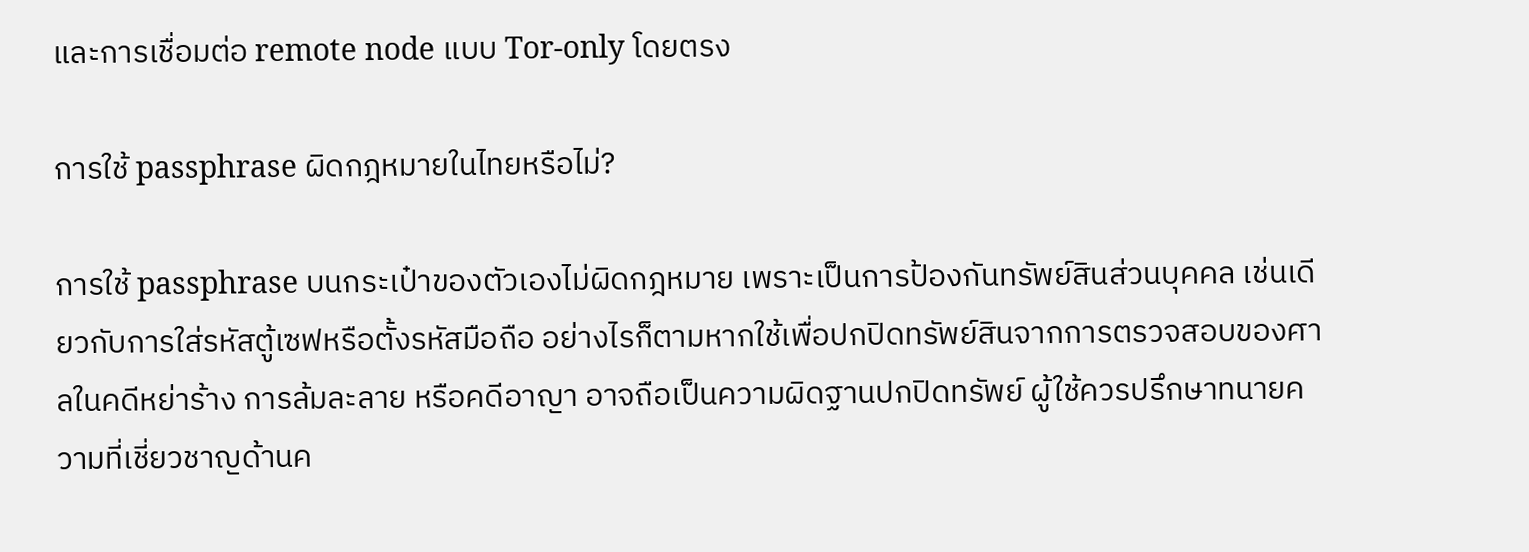และการเชื่อมต่อ remote node แบบ Tor-only โดยตรง

การใช้ passphrase ผิดกฎหมายในไทยหรือไม่?

การใช้ passphrase บนกระเป๋าของตัวเองไม่ผิดกฎหมาย เพราะเป็นการป้องกันทรัพย์สินส่วนบุคคล เช่นเดียวกับการใส่รหัสตู้เซฟหรือตั้งรหัสมือถือ อย่างไรก็ตามหากใช้เพื่อปกปิดทรัพย์สินจากการตรวจสอบของศาลในคดีหย่าร้าง การล้มละลาย หรือคดีอาญา อาจถือเป็นความผิดฐานปกปิดทรัพย์ ผู้ใช้ควรปรึกษาทนายความที่เชี่ยวชาญด้านค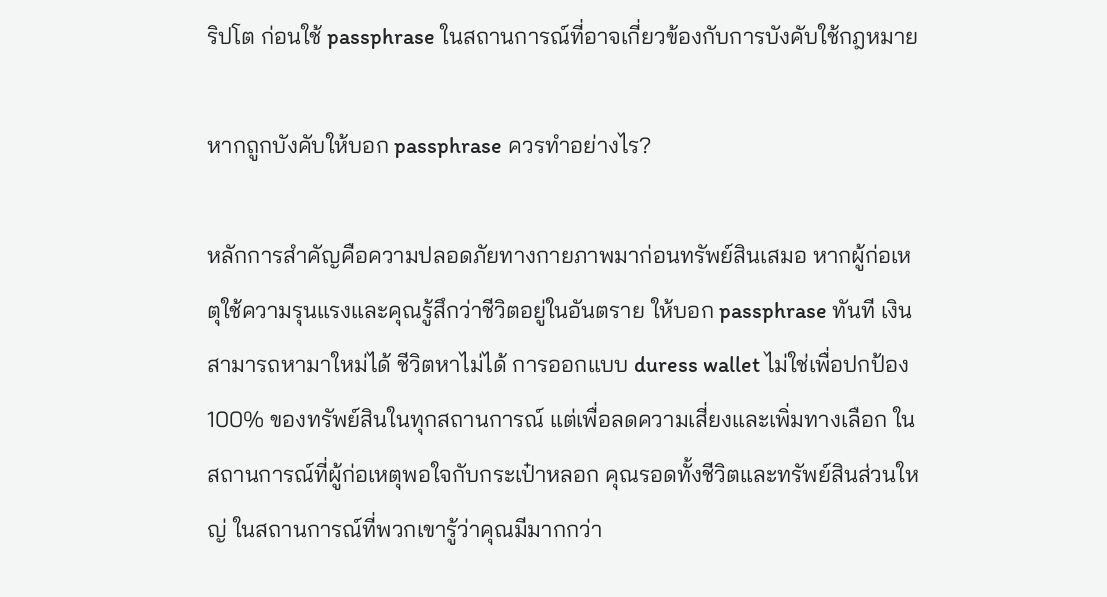ริปโต ก่อนใช้ passphrase ในสถานการณ์ที่อาจเกี่ยวข้องกับการบังคับใช้กฎหมาย

หากถูกบังคับให้บอก passphrase ควรทำอย่างไร?

หลักการสำคัญคือความปลอดภัยทางกายภาพมาก่อนทรัพย์สินเสมอ หากผู้ก่อเหตุใช้ความรุนแรงและคุณรู้สึกว่าชีวิตอยู่ในอันตราย ให้บอก passphrase ทันที เงินสามารถหามาใหม่ได้ ชีวิตหาไม่ได้ การออกแบบ duress wallet ไม่ใช่เพื่อปกป้อง 100% ของทรัพย์สินในทุกสถานการณ์ แต่เพื่อลดความเสี่ยงและเพิ่มทางเลือก ในสถานการณ์ที่ผู้ก่อเหตุพอใจกับกระเป๋าหลอก คุณรอดทั้งชีวิตและทรัพย์สินส่วนใหญ่ ในสถานการณ์ที่พวกเขารู้ว่าคุณมีมากกว่า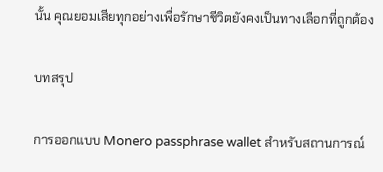นั้น คุณยอมเสียทุกอย่างเพื่อรักษาชีวิตยังคงเป็นทางเลือกที่ถูกต้อง

บทสรุป

การออกแบบ Monero passphrase wallet สำหรับสถานการณ์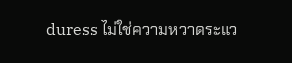duress ไม่ใช่ความหวาดระแว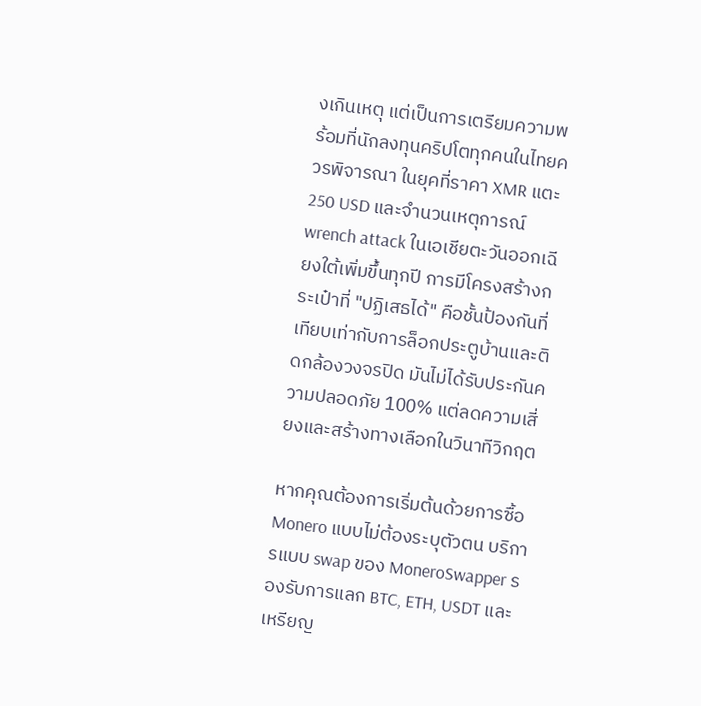งเกินเหตุ แต่เป็นการเตรียมความพร้อมที่นักลงทุนคริปโตทุกคนในไทยควรพิจารณา ในยุคที่ราคา XMR แตะ 250 USD และจำนวนเหตุการณ์ wrench attack ในเอเชียตะวันออกเฉียงใต้เพิ่มขึ้นทุกปี การมีโครงสร้างกระเป๋าที่ "ปฏิเสธได้" คือชั้นป้องกันที่เทียบเท่ากับการล็อกประตูบ้านและติดกล้องวงจรปิด มันไม่ได้รับประกันความปลอดภัย 100% แต่ลดความเสี่ยงและสร้างทางเลือกในวินาทีวิกฤต

หากคุณต้องการเริ่มต้นด้วยการซื้อ Monero แบบไม่ต้องระบุตัวตน บริการแบบ swap ของ MoneroSwapper รองรับการแลก BTC, ETH, USDT และเหรียญ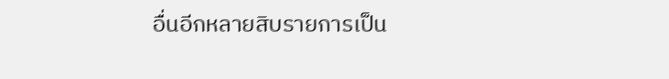อื่นอีกหลายสิบรายการเป็น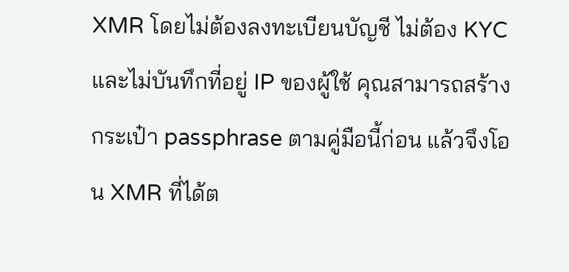XMR โดยไม่ต้องลงทะเบียนบัญชี ไม่ต้อง KYC และไม่บันทึกที่อยู่ IP ของผู้ใช้ คุณสามารถสร้างกระเป๋า passphrase ตามคู่มือนี้ก่อน แล้วจึงโอน XMR ที่ได้ต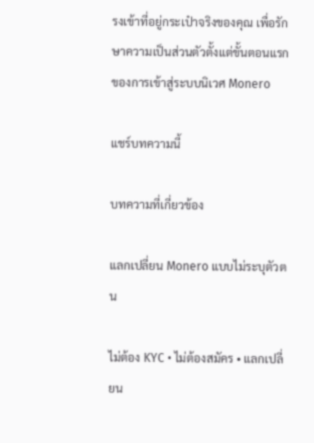รงเข้าที่อยู่กระเป๋าจริงของคุณ เพื่อรักษาความเป็นส่วนตัวตั้งแต่ขั้นตอนแรกของการเข้าสู่ระบบนิเวศ Monero

แชร์บทความนี้

บทความที่เกี่ยวข้อง

แลกเปลี่ยน Monero แบบไม่ระบุตัวตน

ไม่ต้อง KYC • ไม่ต้องสมัคร • แลกเปลี่ยน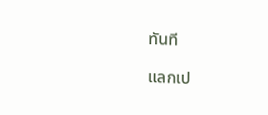ทันที

แลกเป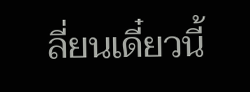ลี่ยนเดี๋ยวนี้